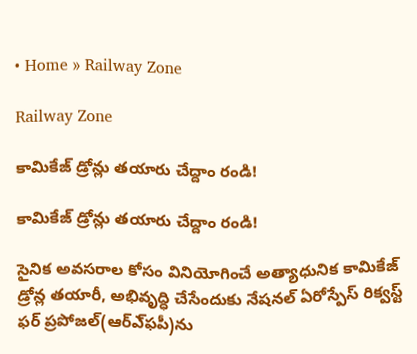• Home » Railway Zone

Railway Zone

కామికేజ్‌ డ్రోన్లు తయారు చేద్దాం రండి!

కామికేజ్‌ డ్రోన్లు తయారు చేద్దాం రండి!

సైనిక అవసరాల కోసం వినియోగించే అత్యాధునిక కామికేజ్‌ డ్రోన్ల తయారీ, అభివృద్ధి చేసేందుకు నేషనల్‌ ఏరోస్పేస్‌ రిక్వస్ట్‌ ఫర్‌ ప్రపోజల్‌(ఆర్‌ఎ్‌ఫపీ)ను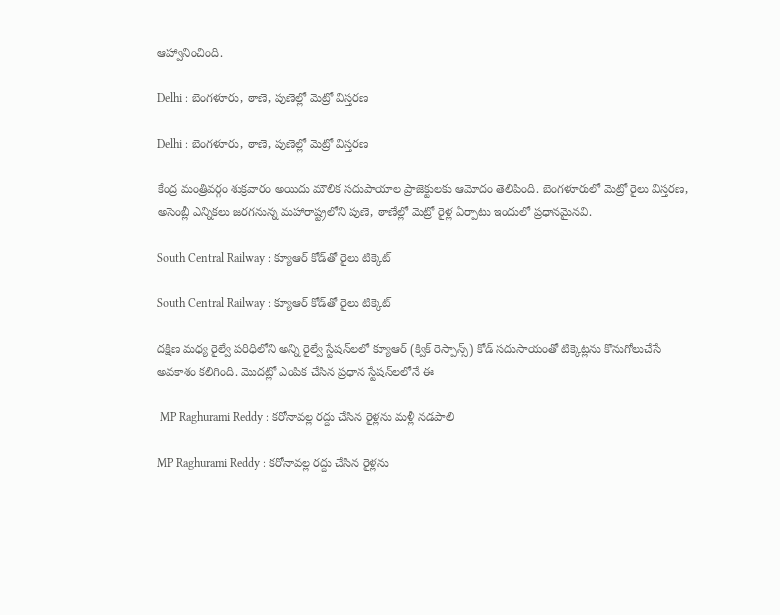ఆహ్వానించింది.

Delhi : బెంగళూరు, ఠాణె, పుణెల్లో మెట్రో విస్తరణ

Delhi : బెంగళూరు, ఠాణె, పుణెల్లో మెట్రో విస్తరణ

కేంద్ర మంత్రివర్గం శుక్రవారం అయిదు మౌలిక సదుపాయాల ప్రాజెక్టులకు ఆమోదం తెలిపింది. బెంగళూరులో మెట్రో రైలు విస్తరణ, అసెంబ్లీ ఎన్నికలు జరగనున్న మహారాష్ట్రలోని పుణె, ఠాణేల్లో మెట్రో రైళ్ల ఏర్పాటు ఇందులో ప్రధానమైనవి.

South Central Railway : క్యూఆర్‌ కోడ్‌తో రైలు టిక్కెట్‌

South Central Railway : క్యూఆర్‌ కోడ్‌తో రైలు టిక్కెట్‌

దక్షిణ మధ్య రైల్వే పరిధిలోని అన్ని రైల్వే స్టేషన్‌లలో క్యూఆర్‌ (క్విక్‌ రెస్పాన్స్‌) కోడ్‌ సదుసాయంతో టిక్కెట్లను కొనుగోలుచేసే అవకాశం కలిగింది. మొదట్లో ఎంపిక చేసిన ప్రధాన స్టేషన్‌లలోనే ఈ

 MP Raghurami Reddy : కరోనావల్ల రద్దు చేసిన రైళ్లను మళ్లీ నడపాలి

MP Raghurami Reddy : కరోనావల్ల రద్దు చేసిన రైళ్లను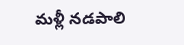మళ్లీ నడపాలి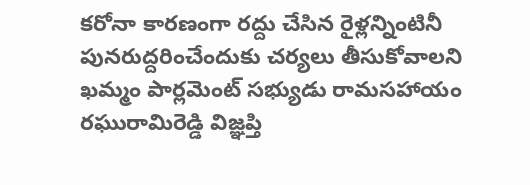కరోనా కారణంగా రద్దు చేసిన రైళ్లన్నింటినీ పునరుద్దరించేందుకు చర్యలు తీసుకోవాలని ఖమ్మం పార్లమెంట్‌ సభ్యుడు రామసహాయం రఘురామిరెడ్డి విజ్ఞప్తి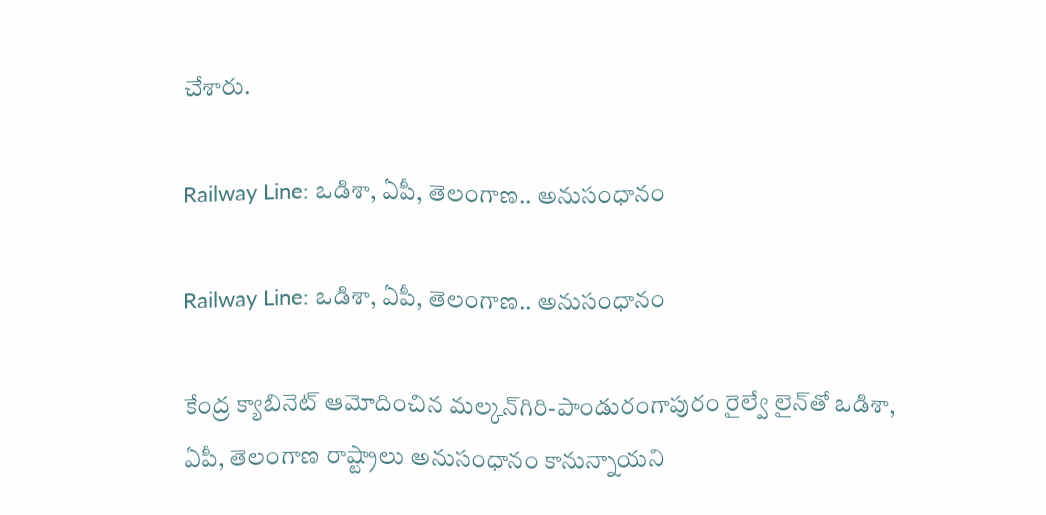చేశారు.

Railway Line: ఒడిశా, ఏపీ, తెలంగాణ.. అనుసంధానం

Railway Line: ఒడిశా, ఏపీ, తెలంగాణ.. అనుసంధానం

కేంద్ర క్యాబినెట్‌ ఆమోదించిన మల్కన్‌గిరి-పాండురంగాపురం రైల్వే లైన్‌తో ఒడిశా, ఏపీ, తెలంగాణ రాష్ట్రాలు అనుసంధానం కానున్నాయని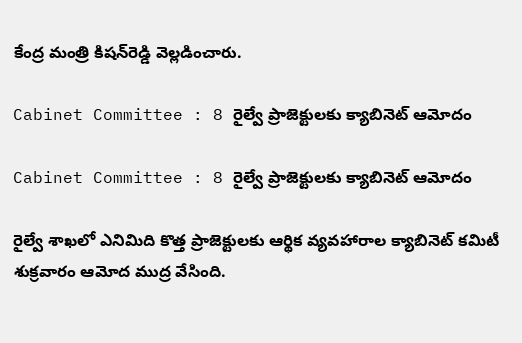కేంద్ర మంత్రి కిషన్‌రెడ్డి వెల్లడించారు.

Cabinet Committee : 8 రైల్వే ప్రాజెక్టులకు క్యాబినెట్‌ ఆమోదం

Cabinet Committee : 8 రైల్వే ప్రాజెక్టులకు క్యాబినెట్‌ ఆమోదం

రైల్వే శాఖలో ఎనిమిది కొత్త ప్రాజెక్టులకు ఆర్థిక వ్యవహారాల క్యాబినెట్‌ కమిటీ శుక్రవారం ఆమోద ముద్ర వేసింది.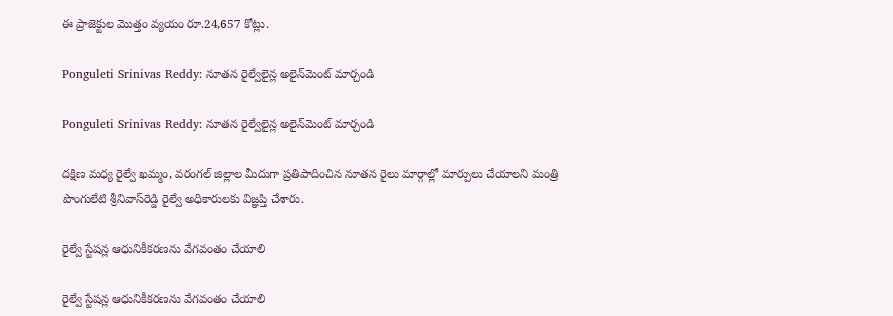ఈ ప్రాజెక్టుల మొత్తం వ్యయం రూ.24,657 కోట్లు.

Ponguleti Srinivas Reddy: నూతన రైల్వేలైన్ల అలైన్‌మెంట్‌ మార్చండి

Ponguleti Srinivas Reddy: నూతన రైల్వేలైన్ల అలైన్‌మెంట్‌ మార్చండి

దక్షిణ మధ్య రైల్వే ఖమ్మం, వరంగల్‌ జిల్లాల మీదుగా ప్రతిపాదించిన నూతన రైలు మార్గాల్లో మార్పులు చేయాలని మంత్రి పొంగులేటి శ్రీనివాస్‌రెడ్డి రైల్వే అధికారులకు విజ్ఞప్తి చేశారు.

రైల్వే స్టేషన్ల ఆధునికీకరణను వేగవంతం చేయాలి

రైల్వే స్టేషన్ల ఆధునికీకరణను వేగవంతం చేయాలి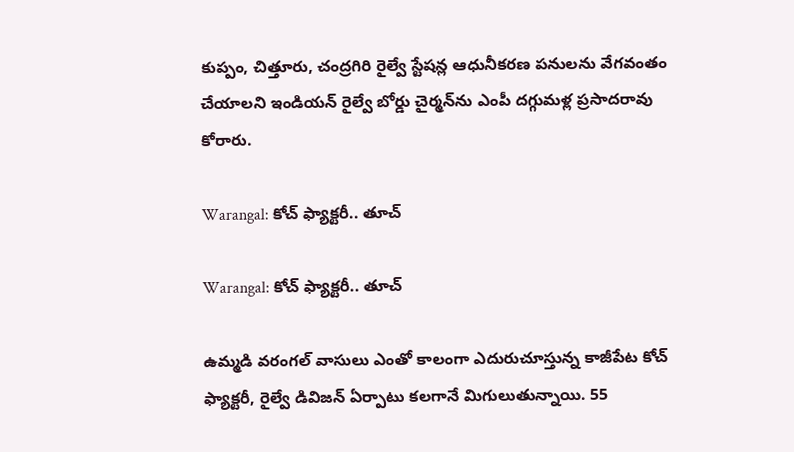కుప్పం, చిత్తూరు, చంద్రగిరి రైల్వే స్టేషన్ల ఆధునీకరణ పనులను వేగవంతం చేయాలని ఇండియన్‌ రైల్వే బోర్డు చైర్మన్‌ను ఎంపీ దగ్గుమళ్ల ప్రసాదరావు కోరారు.

Warangal: కోచ్‌ ఫ్యాక్టరీ.. తూచ్‌

Warangal: కోచ్‌ ఫ్యాక్టరీ.. తూచ్‌

ఉమ్మడి వరంగల్‌ వాసులు ఎంతో కాలంగా ఎదురుచూస్తున్న కాజీపేట కోచ్‌ ఫ్యాక్టరీ, రైల్వే డివిజన్‌ ఏర్పాటు కలగానే మిగులుతున్నాయి. 55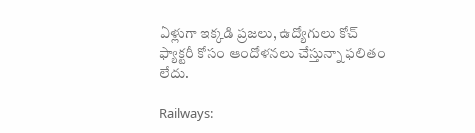ఏళ్లుగా ఇక్కడి ప్రజలు, ఉద్యోగులు కోచ్‌ ఫ్యాక్టరీ కోసం ఆందోళనలు చేస్తున్నా ఫలితం లేదు.

Railways: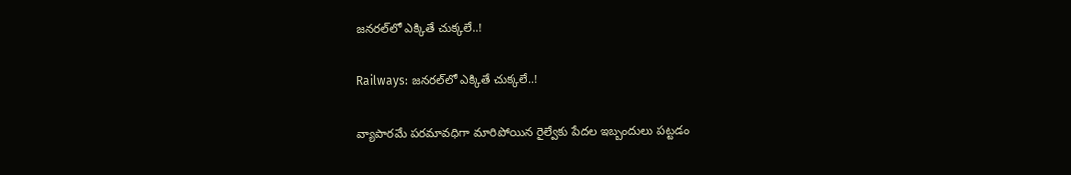జనరల్‌లో ఎక్కితే చుక్కలే..!

Railways: జనరల్‌లో ఎక్కితే చుక్కలే..!

వ్యాపారమే పరమావధిగా మారిపోయిన రైల్వేకు పేదల ఇబ్బందులు పట్టడం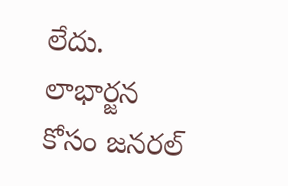లేదు. లాభార్జన కోసం జనరల్‌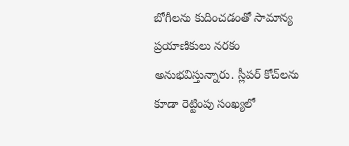బోగీలను కుదించడంతో సామాన్య ప్రయాణికులు నరకం అనుభవిస్తున్నారు. స్లీపర్‌ కోచ్‌లను కూడా రెట్టింపు సంఖ్యలో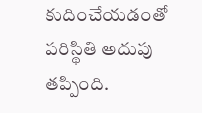కుదించేయడంతో పరిస్థితి అదుపు తప్పింది.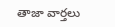తాజా వార్తలు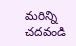మరిన్ని చదవండి